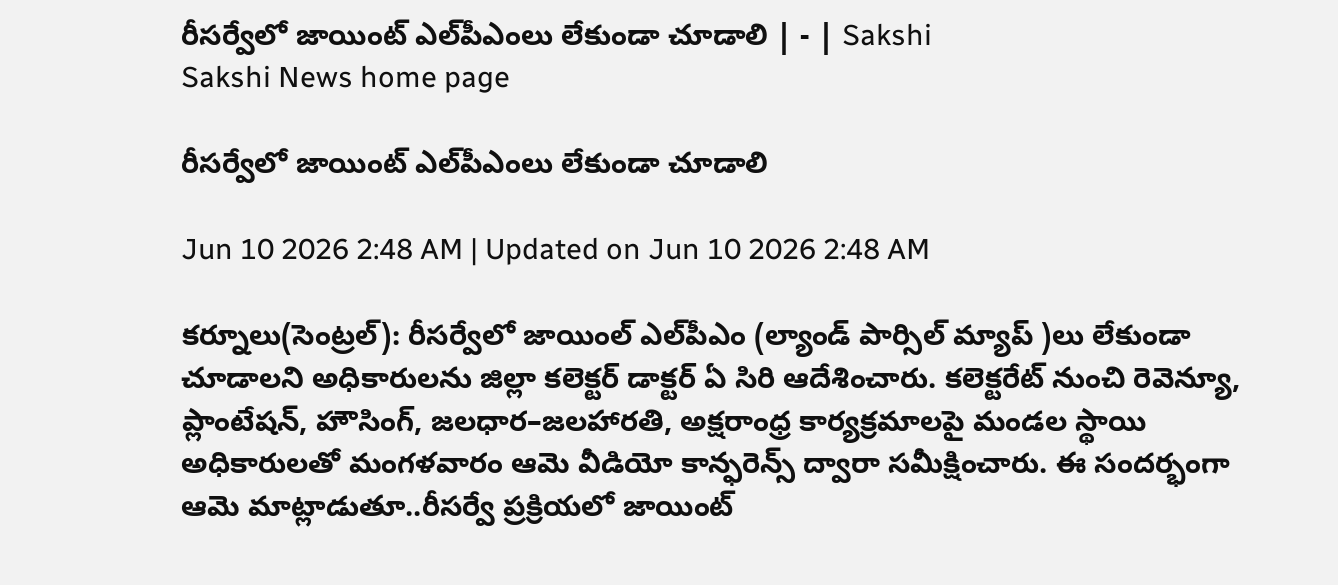రీసర్వేలో జాయింట్‌ ఎల్‌పీఎంలు లేకుండా చూడాలి | - | Sakshi
Sakshi News home page

రీసర్వేలో జాయింట్‌ ఎల్‌పీఎంలు లేకుండా చూడాలి

Jun 10 2026 2:48 AM | Updated on Jun 10 2026 2:48 AM

కర్నూలు(సెంట్రల్‌): రీసర్వేలో జాయింల్‌ ఎల్‌పీఎం (ల్యాండ్‌ పార్సిల్‌ మ్యాప్‌ )లు లేకుండా చూడాలని అధికారులను జిల్లా కలెక్టర్‌ డాక్టర్‌ ఏ సిరి ఆదేశించారు. కలెక్టరేట్‌ నుంచి రెవెన్యూ, ప్లాంటేషన్‌, హౌసింగ్‌, జలధార–జలహారతి, అక్షరాంధ్ర కార్యక్రమాలపై మండల స్థాయి అధికారులతో మంగళవారం ఆమె వీడియో కాన్ఫరెన్స్‌ ద్వారా సమీక్షించారు. ఈ సందర్భంగా ఆమె మాట్లాడుతూ..రీసర్వే ప్రక్రియలో జాయింట్‌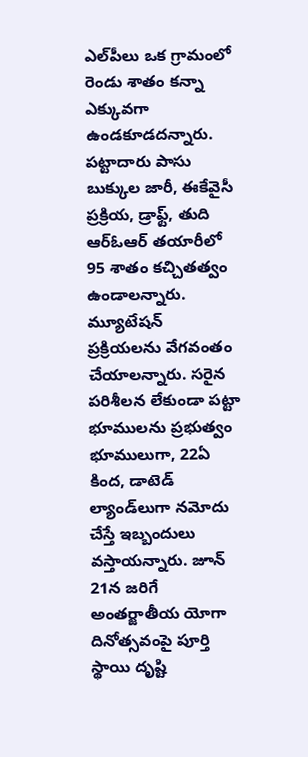ఎల్‌పీలు ఒక గ్రామంలో రెండు శాతం కన్నా ఎక్కువగా ఉండకూడదన్నారు. పట్టాదారు పాసు బుక్కుల జారీ, ఈకేవైసీ ప్రక్రియ, డ్రాఫ్ట్‌, తుది ఆర్‌ఓఆర్‌ తయారీలో 95 శాతం కచ్చితత్వం ఉండాలన్నారు. మ్యూటేషన్‌ ప్రక్రియలను వేగవంతం చేయాలన్నారు. సరైన పరిశీలన లేకుండా పట్టా భూములను ప్రభుత్వం భూములుగా, 22ఏ కింద, డాటెడ్‌ ల్యాండ్‌లుగా నమోదు చేస్తే ఇబ్బందులు వస్తాయన్నారు. జూన్‌ 21న జరిగే అంతర్జాతీయ యోగా దినోత్సవంపై పూర్తి స్థాయి దృష్టి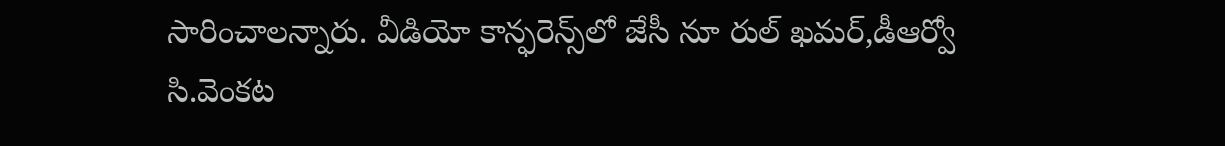సారించాలన్నారు. వీడియో కాన్ఫరెన్స్‌లో జేసీ నూ రుల్‌ ఖమర్‌,డీఆర్వో సి.వెంకట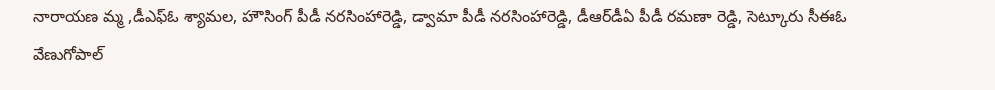నారాయణ మ్మ ,డీఎఫ్‌ఓ శ్యామల, హౌసింగ్‌ పీడీ నరసింహారెడ్డి, డ్వామా పీడీ నరసింహారెడ్డి, డీఆర్‌డీఏ పీడీ రమణా రెడ్డి, సెట్కూరు సీఈఓ వేణుగోపాల్‌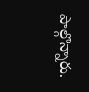పాల్గొన్నారు.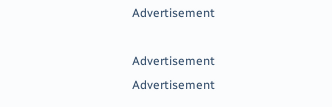Advertisement

Advertisement
Advertisement